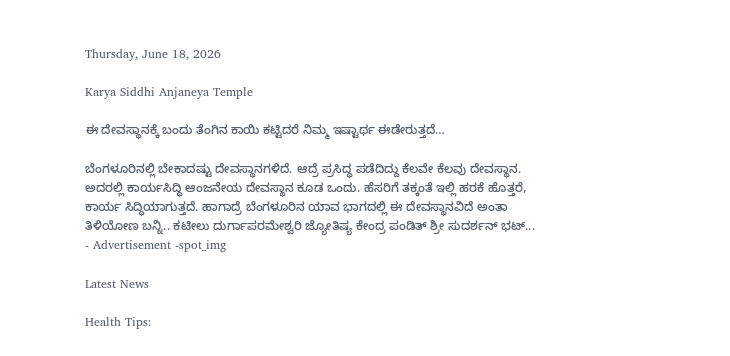Thursday, June 18, 2026

Karya Siddhi Anjaneya Temple

ಈ ದೇವಸ್ಥಾನಕ್ಕೆ ಬಂದು ತೆಂಗಿನ ಕಾಯಿ ಕಟ್ಟಿದರೆ ನಿಮ್ಮ ಇಷ್ಟಾರ್ಥ ಈಡೇರುತ್ತದೆ…

ಬೆಂಗಳೂರಿನಲ್ಲಿ ಬೇಕಾದಷ್ಟು ದೇವಸ್ಥಾನಗಳಿದೆ. ಆದ್ರೆ ಪ್ರಸಿದ್ಧ ಪಡೆದಿದ್ದು ಕೆಲವೇ ಕೆಲವು ದೇವಸ್ಥಾನ. ಅದರಲ್ಲಿ ಕಾರ್ಯಸಿದ್ಧಿ ಆಂಜನೇಯ ದೇವಸ್ಥಾನ ಕೂಡ ಒಂದು. ಹೆಸರಿಗೆ ತಕ್ಕಂತೆ ಇಲ್ಲಿ ಹರಕೆ ಹೊತ್ತರೆ, ಕಾರ್ಯ ಸಿದ್ಧಿಯಾಗುತ್ತದೆ. ಹಾಗಾದ್ರೆ ಬೆಂಗಳೂರಿನ ಯಾವ ಭಾಗದಲ್ಲಿ ಈ ದೇವಸ್ಥಾನವಿದೆ ಅಂತಾ ತಿಳಿಯೋಣ ಬನ್ನಿ.. ಕಟೀಲು ದುರ್ಗಾಪರಮೇಶ್ವರಿ ಜ್ಯೋತಿಷ್ಯ ಕೇಂದ್ರ ಪಂಡಿತ್ ಶ್ರೀ ಸುದರ್ಶನ್ ಭಟ್...
- Advertisement -spot_img

Latest News

Health Tips: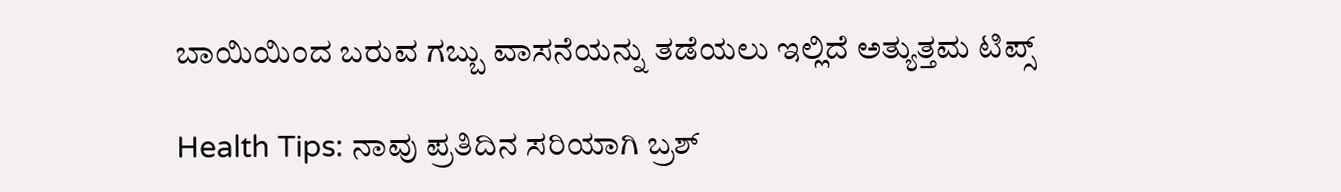ಬಾಯಿಯಿಂದ ಬರುವ ಗಬ್ಬು ವಾಸನೆಯನ್ನು ತಡೆಯಲು ಇಲ್ಲಿದೆ ಅತ್ಯುತ್ತಮ ಟಿಪ್ಸ್

Health Tips: ನಾವು ಪ್ರತಿದಿನ ಸರಿಯಾಗಿ ಬ್ರಶ್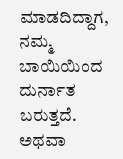ಮಾಡದಿದ್ದಾಗ, ನಮ್ಮ ಬಾಯಿಯಿಂದ ದುರ್ನಾತ ಬರುತ್ತದೆ. ಅಥವಾ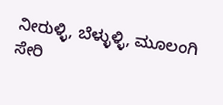ನೀರುಳ್ಳಿ, ಬೆಳ್ಳುಳ್ಳಿ, ಮೂಲಂಗಿ ಸೇರಿ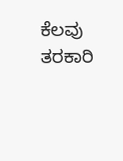ಕೆಲವು ತರಕಾರಿ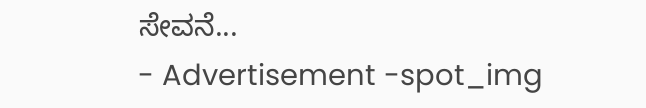ಸೇವನೆ...
- Advertisement -spot_img